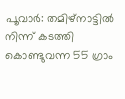പൂവാർ: തമിഴ്നാട്ടിൽ നിന്ന് കടത്തി കൊണ്ടുവന്ന 55 ഗ്രാം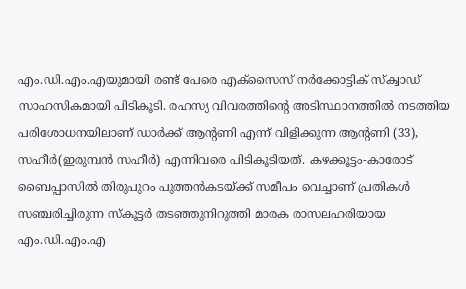എം.ഡി.എം.എയുമായി രണ്ട് പേരെ എക്സൈസ് നർക്കോട്ടിക് സ്ക്വാഡ് സാഹസികമായി പിടികൂടി. രഹസ്യ വിവരത്തിന്റെ അടിസ്ഥാനത്തിൽ നടത്തിയ പരിശോധനയിലാണ് ഡാർക്ക് ആന്റണി എന്ന് വിളിക്കുന്ന ആന്റണി (33), സഹീർ(ഇരുമ്പൻ സഹീർ) എന്നിവരെ പിടികൂടിയത്. കഴക്കൂട്ടം-കാരോട് ബൈപ്പാസിൽ തിരുപുറം പുത്തൻകടയ്ക്ക് സമീപം വെച്ചാണ് പ്രതികൾ സഞ്ചരിച്ചിരുന്ന സ്കൂട്ടർ തടഞ്ഞുനിറുത്തി മാരക രാസലഹരിയായ എം.ഡി.എം.എ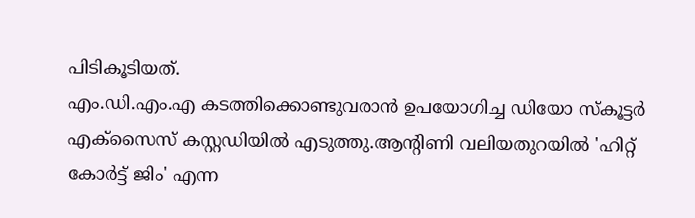പിടികൂടിയത്.
എം.ഡി.എം.എ കടത്തിക്കൊണ്ടുവരാൻ ഉപയോഗിച്ച ഡിയോ സ്കൂട്ടർ എക്സൈസ് കസ്റ്റഡിയിൽ എടുത്തു.ആന്റിണി വലിയതുറയിൽ 'ഹിറ്റ് കോർട്ട് ജിം' എന്ന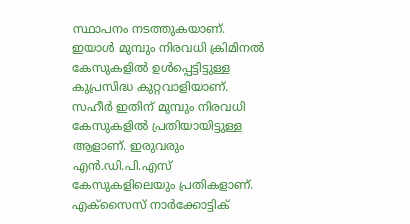സ്ഥാപനം നടത്തുകയാണ്. ഇയാൾ മുമ്പും നിരവധി ക്രിമിനൽ കേസുകളിൽ ഉൾപ്പെട്ടിട്ടുള്ള കുപ്രസിദ്ധ കുറ്റവാളിയാണ്. സഹീർ ഇതിന് മുമ്പും നിരവധി കേസുകളിൽ പ്രതിയായിട്ടുള്ള ആളാണ്. ഇരുവരും എൻ.ഡി.പി.എസ് കേസുകളിലെയും പ്രതികളാണ്. എക്സൈസ് നാർക്കോട്ടിക്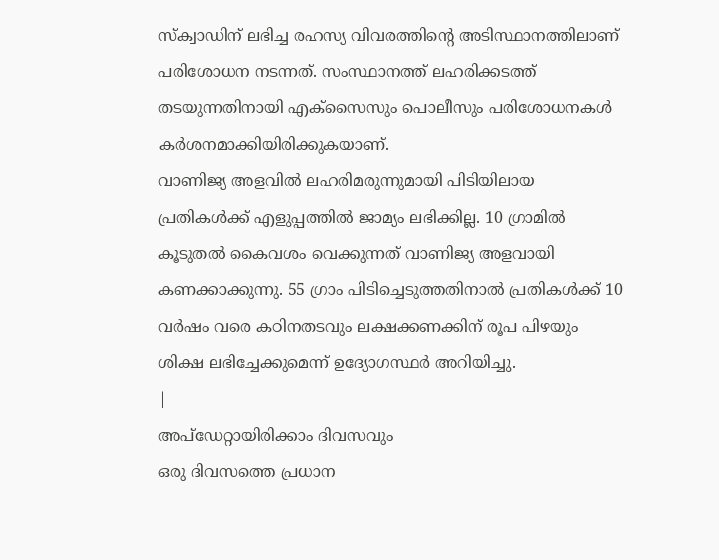സ്ക്വാഡിന് ലഭിച്ച രഹസ്യ വിവരത്തിന്റെ അടിസ്ഥാനത്തിലാണ് പരിശോധന നടന്നത്. സംസ്ഥാനത്ത് ലഹരിക്കടത്ത് തടയുന്നതിനായി എക്സൈസും പൊലീസും പരിശോധനകൾ കർശനമാക്കിയിരിക്കുകയാണ്.
വാണിജ്യ അളവിൽ ലഹരിമരുന്നുമായി പിടിയിലായ പ്രതികൾക്ക് എളുപ്പത്തിൽ ജാമ്യം ലഭിക്കില്ല. 10 ഗ്രാമിൽ കൂടുതൽ കൈവശം വെക്കുന്നത് വാണിജ്യ അളവായി കണക്കാക്കുന്നു. 55 ഗ്രാം പിടിച്ചെടുത്തതിനാൽ പ്രതികൾക്ക് 10 വർഷം വരെ കഠിനതടവും ലക്ഷക്കണക്കിന് രൂപ പിഴയും ശിക്ഷ ലഭിച്ചേക്കുമെന്ന് ഉദ്യോഗസ്ഥർ അറിയിച്ചു.
|
അപ്ഡേറ്റായിരിക്കാം ദിവസവും
ഒരു ദിവസത്തെ പ്രധാന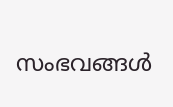സംഭവങ്ങൾ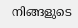നിങ്ങളുടെ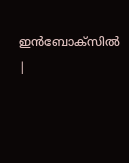ഇൻബോക്സിൽ |